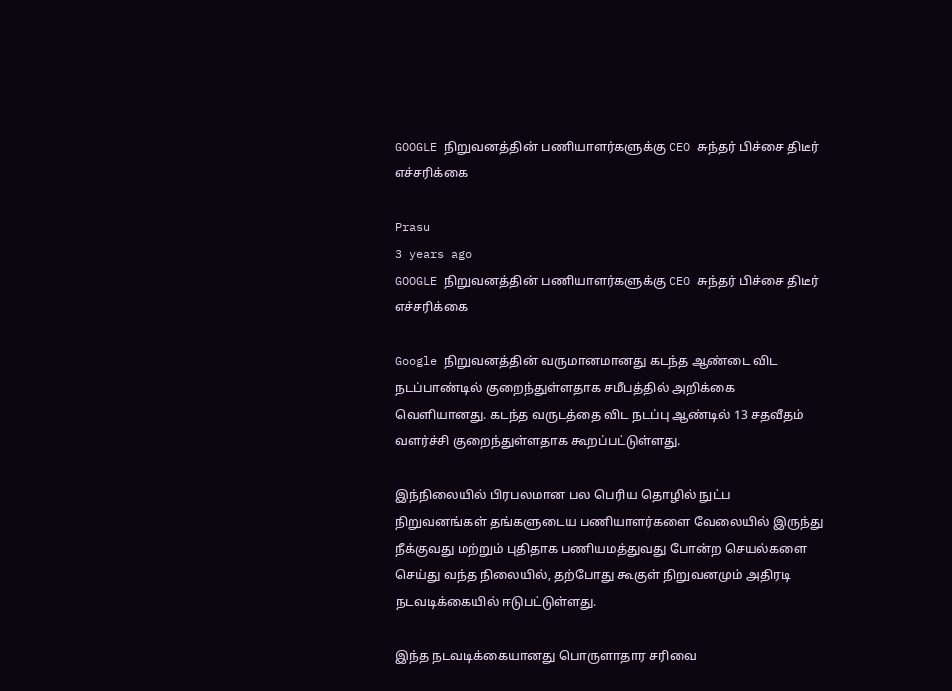GOOGLE நிறுவனத்தின் பணியாளர்களுக்கு CEO சுந்தர் பிச்சை திடீர் எச்சரிக்கை

Prasu
3 years ago
GOOGLE நிறுவனத்தின் பணியாளர்களுக்கு CEO சுந்தர் பிச்சை திடீர் எச்சரிக்கை

Google நிறுவனத்தின் வருமானமானது கடந்த ஆண்டை விட நடப்பாண்டில் குறைந்துள்ளதாக சமீபத்தில் அறிக்கை வெளியானது. கடந்த வருடத்தை விட நடப்பு ஆண்டில் 13 சதவீதம் வளர்ச்சி குறைந்துள்ளதாக கூறப்பட்டுள்ளது.

இந்நிலையில் பிரபலமான பல பெரிய தொழில் நுட்ப நிறுவனங்கள் தங்களுடைய பணியாளர்களை வேலையில் இருந்து நீக்குவது மற்றும் புதிதாக பணியமத்துவது போன்ற செயல்களை செய்து வந்த நிலையில், தற்போது கூகுள் நிறுவனமும் அதிரடி நடவடிக்கையில் ஈடுபட்டுள்ளது.

இந்த நடவடிக்கையானது பொருளாதார சரிவை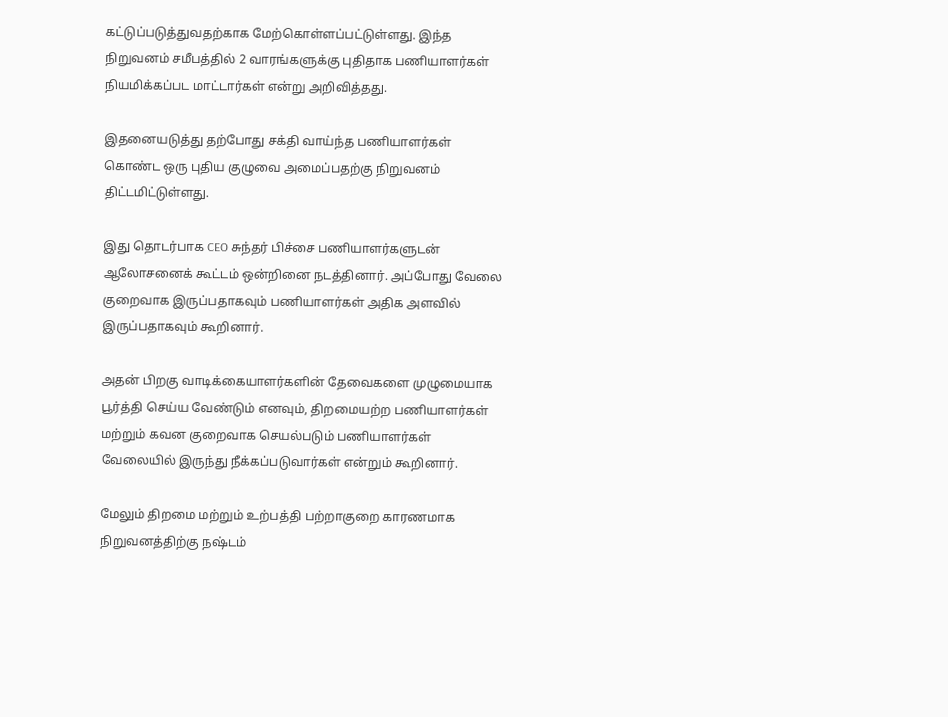கட்டுப்படுத்துவதற்காக மேற்கொள்ளப்பட்டுள்ளது. இந்த நிறுவனம் சமீபத்தில் 2 வாரங்களுக்கு புதிதாக பணியாளர்கள் நியமிக்கப்பட மாட்டார்கள் என்று அறிவித்தது.

இதனையடுத்து தற்போது சக்தி வாய்ந்த பணியாளர்கள் கொண்ட ஒரு புதிய குழுவை அமைப்பதற்கு நிறுவனம் திட்டமிட்டுள்ளது.

இது தொடர்பாக CEO சுந்தர் பிச்சை பணியாளர்களுடன் ஆலோசனைக் கூட்டம் ஒன்றினை நடத்தினார். அப்போது வேலை குறைவாக இருப்பதாகவும் பணியாளர்கள் அதிக அளவில் இருப்பதாகவும் கூறினார்.

அதன் பிறகு வாடிக்கையாளர்களின் தேவைகளை முழுமையாக பூர்த்தி செய்ய வேண்டும் எனவும், திறமையற்ற பணியாளர்கள் மற்றும் கவன குறைவாக செயல்படும் பணியாளர்கள் வேலையில் இருந்து நீக்கப்படுவார்கள் என்றும் கூறினார்.

மேலும் திறமை மற்றும் உற்பத்தி பற்றாகுறை காரணமாக நிறுவனத்திற்கு நஷ்டம்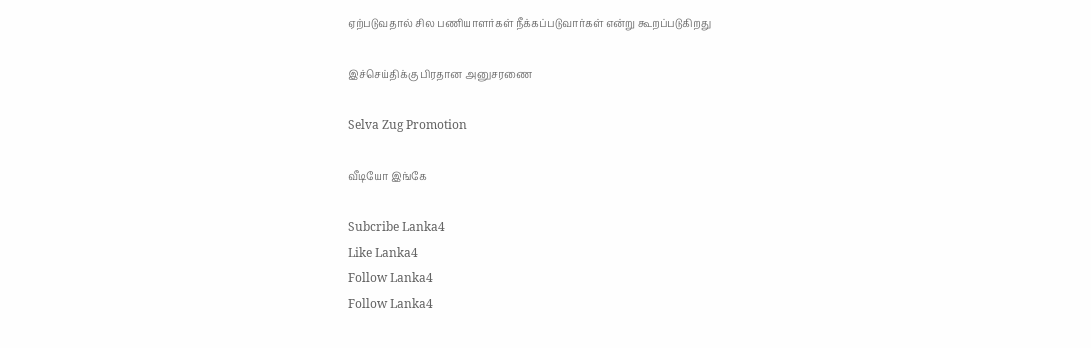ஏற்படுவதால் சில பணியாளர்கள் நீக்கப்படுவார்கள் என்று கூறப்படுகிறது ‌

இச்செய்திக்கு பிரதான அனுசரணை

Selva Zug Promotion

வீடியோ இங்கே

Subcribe Lanka4
Like Lanka4
Follow Lanka4
Follow Lanka4